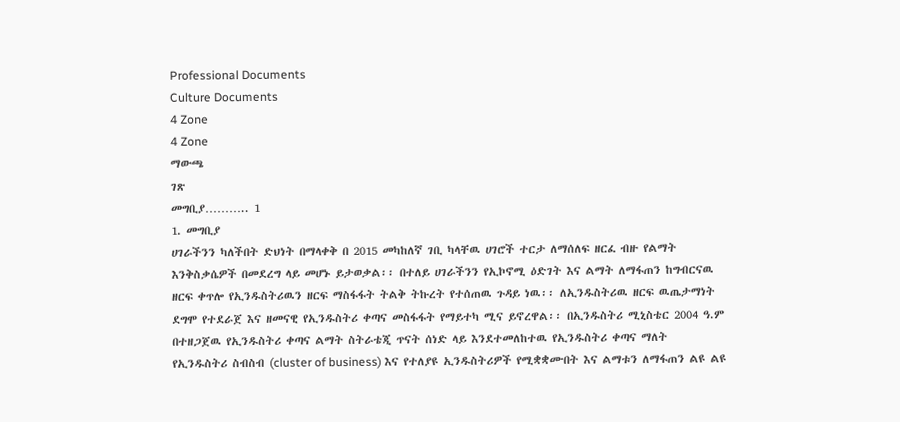Professional Documents
Culture Documents
4 Zone
4 Zone
ማውጫ
ገጽ
መግቢያ……….. 1
1. መግቢያ
ሀገራችንን ካለችበት ድህነት በማላቀቅ በ 2015 መካከለኛ ገቢ ካላቸዉ ሀገሮች ተርታ ለማሰለፍ ዘርፈ ብዙ የልማት
እንቅስቃሴዎች በመደረግ ላይ መሆኑ ይታወቃል፡፡ በተለይ ሀገራችንን የኢኮኖሚ ዕድገት እና ልማት ለማፋጠን ከግብርናዉ
ዘርፍ ቀጥሎ የኢንዱስትሪዉን ዘርፍ ማስፋፋት ትልቅ ትኩረት የተሰጠዉ ጉዳይ ነዉ፡፡ ለኢንዱስትሪዉ ዘርፍ ዉጤታማነት
ደግሞ የተደራጀ እና ዘመናዊ የኢንዱስትሪ ቀጣና መስፋፋት የማይተካ ሚና ይኖረዋል፡፡ በኢንዱስትሪ ሚኒስቴር 2004 ዓ.ም
በተዘጋጀዉ የኢንዱስትሪ ቀጣና ልማት ስትራቴጂ ጥናት ሰነድ ላይ እንደተመለከተዉ የኢንዱስትሪ ቀጣና ማለት
የኢንዱስትሪ ስብስብ (cluster of business) እና የተለያዩ ኢንዱስትሪዎች የሚቋቋሙበት እና ልማቱን ለማፋጠን ልዩ ልዩ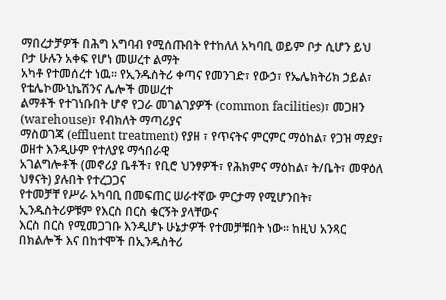ማበረታቻዎች በሕግ አግባብ የሚሰጡበት የተከለለ አካባቢ ወይም ቦታ ሲሆን ይህ ቦታ ሁሉን አቀፍ የሆነ መሠረተ ልማት
አካቶ የተመሰረተ ነዉ፡፡ የኢንዱስትሪ ቀጣና የመንገድ፣ የውኃ፣ የኤሌክትሪክ ኃይል፣ የቴሌኮሙኒኬሽንና ሌሎች መሠረተ
ልማቶች የተገነቡበት ሆኖ የጋራ መገልገያዎች (common facilities)፣ መጋዘን (warehouse)፣ የብክለት ማጣሪያና
ማስወገጃ (effluent treatment) የያዘ ፣ የጥናትና ምርምር ማዕከል፣ የጋዝ ማደያ፣ ወዘተ እንዲሁም የተለያዩ ማኅበራዊ
አገልግሎቶች (መኖሪያ ቤቶች፣ የቢሮ ህንፃዎች፣ የሕክምና ማዕከል፣ ት/ቤት፣ መዋዕለ ህፃናት) ያሉበት የተረጋጋና
የተመቻቸ የሥራ አካባቢ በመፍጠር ሠራተኛው ምርታማ የሚሆንበት፣ ኢንዱስትሪዎቹም የእርስ በርስ ቁርኝት ያላቸውና
እርስ በርስ የሚመጋገቡ እንዲሆኑ ሁኔታዎች የተመቻቹበት ነው፡፡ ከዚህ አንጻር በክልሎች እና በከተሞች በኢንዱስትሪ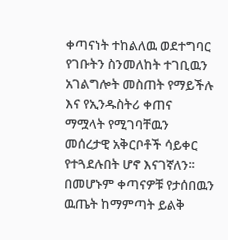ቀጣናነት ተከልለዉ ወደተግባር የገቡትን ስንመለከት ተገቢዉን አገልግሎት መስጠት የማይችሉ እና የኢንዱስትሪ ቀጠና
ማሟላት የሚገባቸዉን መሰረታዊ አቅርቦቶች ሳይቀር የተጓደሉበት ሆኖ እናገኛለን፡፡ በመሆኑም ቀጣናዎቹ የታሰበዉን
ዉጤት ከማምጣት ይልቅ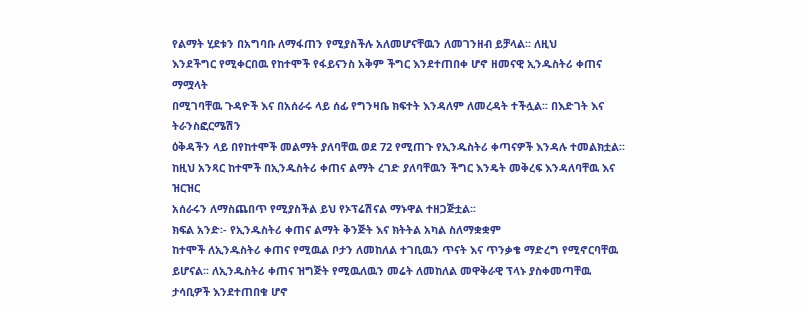የልማት ሂደቱን በአግባቡ ለማፋጠን የሚያስችሉ አለመሆናቸዉን ለመገንዘብ ይቻላል፡፡ ለዚህ
እንደችግር የሚቀርበዉ የከተሞች የፋይናንስ አቅም ችግር እንደተጠበቀ ሆኖ ዘመናዊ ኢንዱስትሪ ቀጠና ማሟላት
በሚገባቸዉ ጉዳዮች እና በአሰራሩ ላይ ሰፊ የግንዛቤ ክፍተት እንዳለም ለመረዳት ተችሏል፡፡ በእድገት እና ትራንስፎርሜሽን
ዕቅዳችን ላይ በየከተሞች መልማት ያለባቸዉ ወደ 72 የሚጠጉ የኢንዱስትሪ ቀጣናዎች እንዳሉ ተመልክቷል፡፡
ከዚህ አንጻር ከተሞች በኢንዱስትሪ ቀጠና ልማት ረገድ ያለባቸዉን ችግር እንዴት መቅረፍ እንዳለባቸዉ እና ዝርዝር
አሰራሩን ለማስጨበጥ የሚያስችል ይህ የኦፕሬሽናል ማኑዋል ተዘጋጅቷል፡፡
ክፍል አንድ፡- የኢንዱስትሪ ቀጠና ልማት ቅንጅት እና ክትትል አካል ስለማቋቋም
ከተሞች ለኢንዱስትሪ ቀጠና የሚዉል ቦታን ለመከለል ተገቢዉን ጥናት እና ጥንቃቄ ማድረግ የሚኖርባቸዉ
ይሆናል፡፡ ለኢንዱስትሪ ቀጠና ዝግጅት የሚዉለዉን መሬት ለመከለል መዋቅራዊ ፕላኑ ያስቀመጣቸዉ
ታሳቢዎች እንደተጠበቁ ሆኖ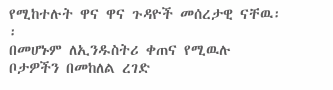የሚከተሉት ዋና ዋና ጉዳዮች መሰረታዊ ናቸዉ፡፡
በመሆኑም ለኢንዱስትሪ ቀጠና የሚዉሉ ቦታዎችን በመከለል ረገድ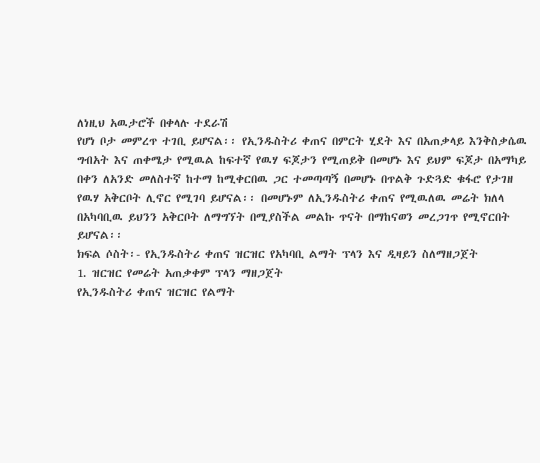ለነዚህ አዉታሮች በቀላሉ ተደራሽ
የሆነ ቦታ መምረጥ ተገቢ ይሆናል፡፡ የኢንዱስትሪ ቀጠና በምርት ሂደት እና በአጠቃላይ እንቅስቃሴዉ
ግብአት እና ጠቀሜታ የሚዉል ከፍተኛ የዉሃ ፍጆታን የሚጠይቅ በመሆኑ እና ይህም ፍጆታ በአማካይ
በቀን ለአንድ መለስተኛ ከተማ ከሚቀርበዉ ጋር ተመጣጣኝ በመሆኑ በጥልቅ ጉድጓድ ቁፋሮ የታገዘ
የዉሃ አቅርቦት ሊኖር የሚገባ ይሆናል፡፡ በመሆኑም ለኢንዱስትሪ ቀጠና የሚዉለዉ መሬት ክለላ
በአካባቢዉ ይህንን አቅርቦት ለማግኘት በሚያስችል መልኩ ጥናት በማከናወን መረጋገጥ የሚኖርበት
ይሆናል፡፡
ክፍል ሶስት፡- የኢንዱስትሪ ቀጠና ዝርዝር የአካባቢ ልማት ፕላን እና ዲዛይን ስለማዘጋጀት
1. ዝርዝር የመሬት አጠቃቀም ፕላን ማዘጋጀት
የኢንዱስትሪ ቀጠና ዝርዝር የልማት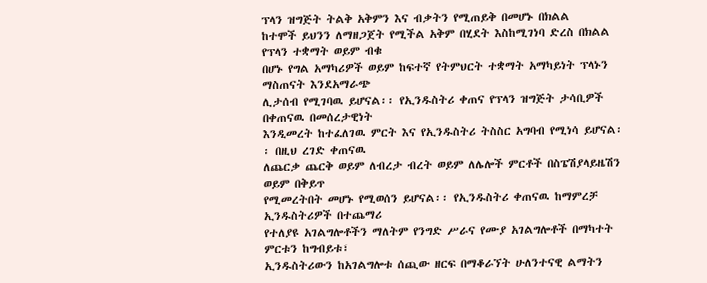ፕላን ዝግጅት ትልቅ አቅምን እና ብቃትን የሚጠይቅ በመሆኑ በክልል
ከተሞች ይህንን ለማዘጋጀት የሚችል አቅም በሂደት እስከሚገነባ ድረስ በክልል የፕላን ተቋማት ወይም ብቁ
በሆኑ የግል አማካሪዎች ወይም ከፍተኛ የትምህርት ተቋማት አማካይነት ፕላኑን ማስጠናት እንደአማራጭ
ሊታሰብ የሚገባዉ ይሆናል፡፡ የኢንዱስትሪ ቀጠና የፕላን ዝግጅት ታሳቢዎች በቀጠናዉ በመሰረታዊነት
እንዲመረት ከተፈለገዉ ምርት እና የኢንዱስትሪ ትስስር አግባብ የሚነሳ ይሆናል፡፡ በዚህ ረገድ ቀጠናዉ
ለጨርቃ ጨርቅ ወይም ለብረታ ብረት ወይም ለሌሎች ምርቶች በስፔሽያላይዜሽን ወይም በቅይጥ
የሚመረትበት መሆኑ የሚወሰን ይሆናል፡፡ የኢንዱስትሪ ቀጠናዉ ከማምረቻ ኢንዱስትሪዎች በተጨማሪ
የተለያዩ አገልግሎቶችን ማለትም የንግድ ሥራና የሙያ አገልግሎቶች በማካተት ምርቱን ከግብይቱ፣
ኢንዱስትሪውን ከአገልግሎቱ ሰጪው ዘርፍ በማቆራኘት ሁለንተናዊ ልማትን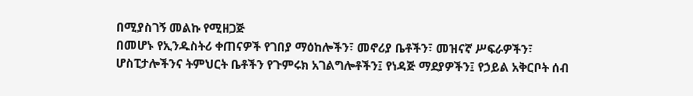በሚያስገኝ መልኩ የሚዘጋጅ
በመሆኑ የኢንዱስትሪ ቀጠናዎች የገበያ ማዕከሎችን፣ መኖሪያ ቤቶችን፣ መዝናኛ ሥፍራዎችን፣
ሆስፒታሎችንና ትምህርት ቤቶችን የጉምሩክ አገልግሎቶችን፤ የነዳጅ ማደያዎችን፤ የኃይል አቅርቦት ሰብ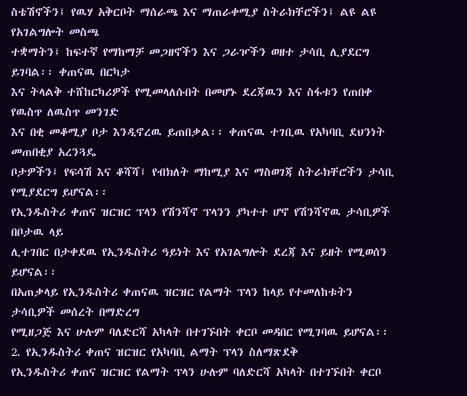ስቴሽኖችን፤ የዉሃ አቅርቦት ማሰራጫ እና ማጠራቀሚያ ስትራክቸሮችን፤ ልዩ ልዩ የአገልግሎት መስጫ
ተቋማትን፤ ከፍተኛ የማከማቻ መጋዘኖችን እና ጋራዦችን ወዘተ ታሳቢ ሊያደርግ ይገባል፡፡ ቀጠናዉ በርካታ
እና ትላልቅ ተሸከርካሪዎች የሚመላለሱበት በመሆኑ ደረጃዉን እና ስፋቱን የጠበቀ የዉስጥ ለዉስጥ መንገድ
እና በቂ መቆሚያ ቦታ እንዲኖረዉ ይጠበቃል፡፡ ቀጠናዉ ተገቢዉ የአካባቢ ደህንነት መጠበቂያ አረንጓዴ
ቦታዎችን፤ የፍሳሽ እና ቆሻሻ፤ የብክለት ማከሚያ እና ማስወገጃ ስትራክቸሮችን ታሳቢ የሚያደርግ ይሆናል፡፡
የኢንዱስትሪ ቀጠና ዝርዝር ፕላን የሽንሻኖ ፕላንን ያካተተ ሆኖ የሽንሻኖዉ ታሳቢዎች በቦታዉ ላይ
ሊተገበር በታቀደዉ የኢንዱስትሪ ዓይነት እና የአገልግሎት ደረጃ እና ይዘት የሚወሰን ይሆናል፡፡
በአጠቃላይ የኢንዱስትሪ ቀጠናዉ ዝርዝር የልማት ፕላን ከላይ የተመለከቱትን ታሳቢዎች መሰረት በማድረግ
የሚዘጋጅ እና ሁሉም ባለድርሻ አካላት በተገኙበት ቀርቦ መዳበር የሚገባዉ ይሆናል፡፡
2. የኢንዱስትሪ ቀጠና ዝርዝር የአካባቢ ልማት ፕላን ስለማጽደቅ
የኢንዱስትሪ ቀጠና ዝርዝር የልማት ፕላን ሁሉም ባለድርሻ አካላት በተገኙበት ቀርቦ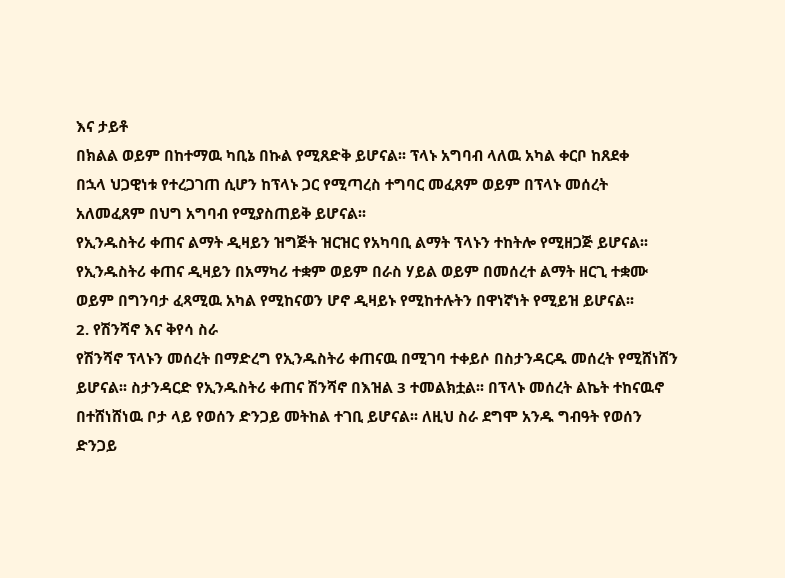እና ታይቶ
በክልል ወይም በከተማዉ ካቢኔ በኩል የሚጸድቅ ይሆናል፡፡ ፕላኑ አግባብ ላለዉ አካል ቀርቦ ከጸደቀ
በኋላ ህጋዊነቱ የተረጋገጠ ሲሆን ከፕላኑ ጋር የሚጣረስ ተግባር መፈጸም ወይም በፕላኑ መሰረት
አለመፈጸም በህግ አግባብ የሚያስጠይቅ ይሆናል፡፡
የኢንዱስትሪ ቀጠና ልማት ዲዛይን ዝግጅት ዝርዝር የአካባቢ ልማት ፕላኑን ተከትሎ የሚዘጋጅ ይሆናል፡፡
የኢንዱስትሪ ቀጠና ዲዛይን በአማካሪ ተቋም ወይም በራስ ሃይል ወይም በመሰረተ ልማት ዘርጊ ተቋሙ
ወይም በግንባታ ፈጻሚዉ አካል የሚከናወን ሆኖ ዲዛይኑ የሚከተሉትን በዋነኛነት የሚይዝ ይሆናል፡፡
2. የሽንሻኖ እና ቅየሳ ስራ
የሽንሻኖ ፕላኑን መሰረት በማድረግ የኢንዱስትሪ ቀጠናዉ በሚገባ ተቀይሶ በስታንዳርዱ መሰረት የሚሸነሸን
ይሆናል፡፡ ስታንዳርድ የኢንዱስትሪ ቀጠና ሽንሻኖ በእዝል 3 ተመልክቷል፡፡ በፕላኑ መሰረት ልኬት ተከናዉኖ
በተሸነሸነዉ ቦታ ላይ የወሰን ድንጋይ መትከል ተገቢ ይሆናል፡፡ ለዚህ ስራ ደግሞ አንዱ ግብዓት የወሰን
ድንጋይ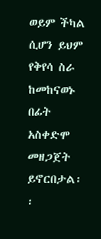ወይም ችካል ሲሆን ይህም የቅየሳ ስራ ከመከናወኑ በፊት አስቀድሞ መዘጋጀት ይኖርበታል፡፡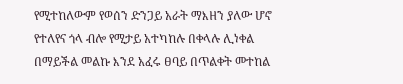የሚተከለውም የወሰን ድንጋይ አራት ማእዘን ያለው ሆኖ የተለየና ጎላ ብሎ የሚታይ አተካከሉ በቀላሉ ሊነቀል
በማይችል መልኩ እንደ አፈሩ ፀባይ በጥልቀት መተከል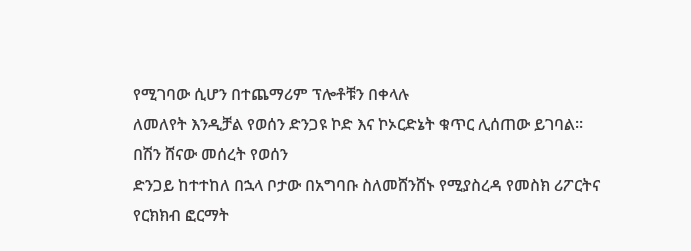የሚገባው ሲሆን በተጨማሪም ፕሎቶቹን በቀላሉ
ለመለየት እንዲቻል የወሰን ድንጋዩ ኮድ እና ኮኦርድኔት ቁጥር ሊሰጠው ይገባል፡፡ በሽን ሸናው መሰረት የወሰን
ድንጋይ ከተተከለ በኋላ ቦታው በአግባቡ ስለመሸንሸኑ የሚያስረዳ የመስክ ሪፖርትና የርክክብ ፎርማት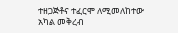ተዘጋጅቶና ተፈርሞ ለሚመለከተው አካል መቅረብ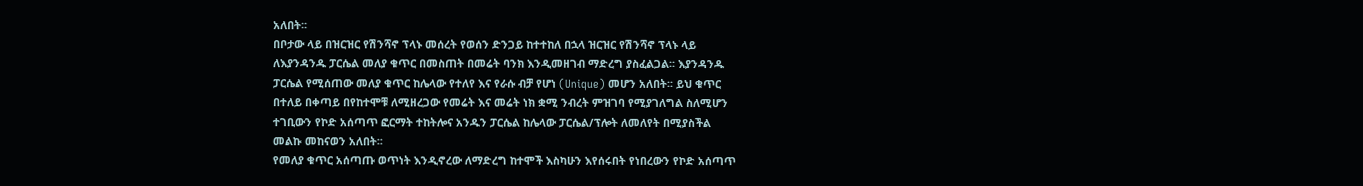አለበት፡፡
በቦታው ላይ በዝርዝር የሽንሻኖ ፕላኑ መሰረት የወሰን ድንጋይ ከተተከለ በኋላ ዝርዝር የሽንሻኖ ፕላኑ ላይ
ለእያንዳንዱ ፓርሴል መለያ ቁጥር በመስጠት በመሬት ባንክ እንዲመዘገብ ማድረግ ያስፈልጋል፡፡ እያንዳንዱ
ፓርሴል የሚሰጠው መለያ ቁጥር ከሌላው የተለየ እና የራሱ ብቻ የሆነ (Unique) መሆን አለበት፡፡ ይህ ቁጥር
በተለይ በቀጣይ በየከተሞቹ ለሚዘረጋው የመሬት እና መሬት ነክ ቋሚ ንብረት ምዝገባ የሚያገለግል ስለሚሆን
ተገቢውን የኮድ አሰጣጥ ፎርማት ተከትሎና አንዱን ፓርሴል ከሌላው ፓርሴል/ፕሎት ለመለየት በሚያስችል
መልኩ መከናወን አለበት፡፡
የመለያ ቁጥር አሰጣጡ ወጥነት እንዲኖረው ለማድረግ ከተሞች እስካሁን እየሰሩበት የነበረውን የኮድ አሰጣጥ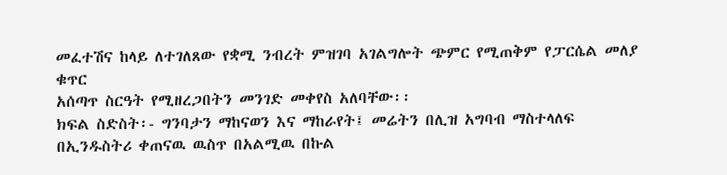መፈተሽና ከላይ ለተገለጸው የቋሚ ንብረት ምዝገባ አገልግሎት ጭምር የሚጠቅም የፓርሴል መለያ ቁጥር
አሰጣጥ ስርዓት የሚዘረጋበትን መንገድ መቀየስ አለባቸው፡፡
ክፍል ስድስት፡- ግንባታን ማከናወን እና ማከራየት፤ መሬትን በሊዝ አግባብ ማስተላለፍ
በኢንዱስትሪ ቀጠናዉ ዉስጥ በአልሚዉ በኩል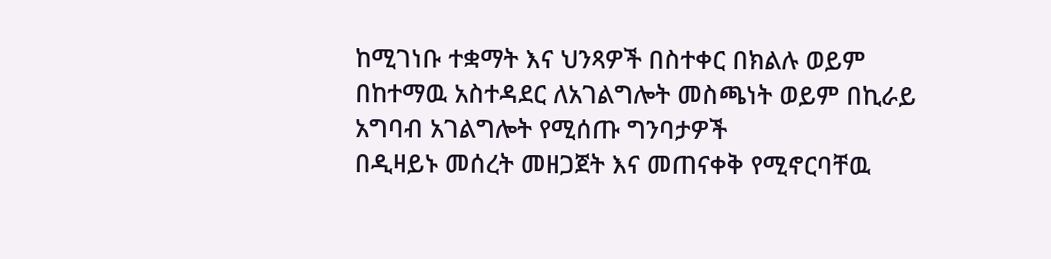ከሚገነቡ ተቋማት እና ህንጻዎች በስተቀር በክልሉ ወይም
በከተማዉ አስተዳደር ለአገልግሎት መስጫነት ወይም በኪራይ አግባብ አገልግሎት የሚሰጡ ግንባታዎች
በዲዛይኑ መሰረት መዘጋጀት እና መጠናቀቅ የሚኖርባቸዉ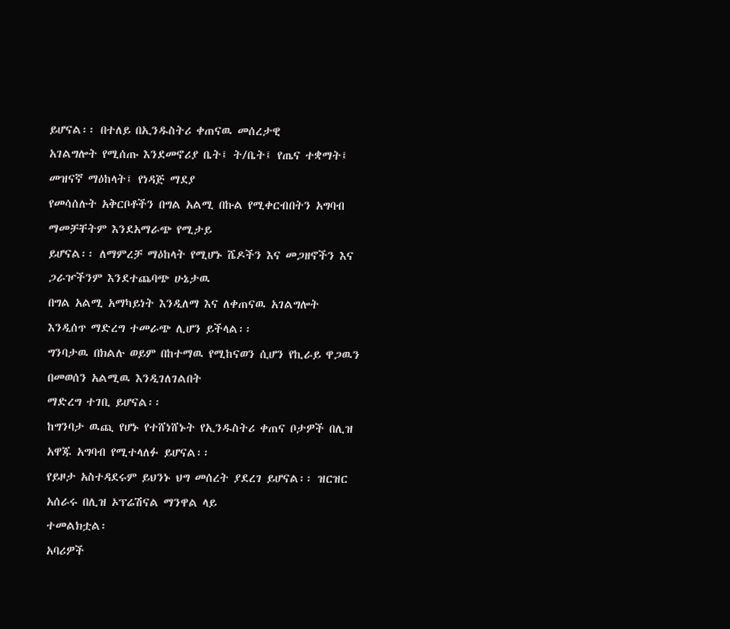ይሆናል፡፡ በተለይ በኢንዱስትሪ ቀጠናዉ መሰረታዊ
አገልግሎት የሚሰጡ እንደመኖሪያ ቤት፤ ት/ቤት፤ የጤና ተቋማት፤ መዝናኛ ማዕከላት፤ የነዳጅ ማደያ
የመሳሰሉት አቅርቦቶችን በግል አልሚ በኩል የሚቀርብበትን አግባብ ማመቻቸትም እንደአማራጭ የሚታይ
ይሆናል፡፡ ለማምረቻ ማዕከላት የሚሆኑ ሼዶችን እና መጋዘኖችን እና ጋራዦችንም እንደተጨባጭ ሁኔታዉ
በግል አልሚ አማካይነት እንዲለማ እና ለቀጠናዉ አገልግሎት እንዲሰጥ ማድረግ ተመራጭ ሊሆን ይችላል፡፡
ግንባታዉ በክልሉ ወይም በከተማዉ የሚከናወን ሲሆን የኪራይ ዋጋዉን በመወሰን አልሚዉ እንዲገለገልበት
ማድረግ ተገቢ ይሆናል፡፡
ከግንባታ ዉጪ የሆኑ የተሸነሸኑት የኢንዱስትሪ ቀጠና ቦታዎች በሊዝ አዋጁ አግባብ የሚተላለፉ ይሆናል፡፡
የይዞታ አስተዳደሩም ይህንኑ ህግ መሰረት ያደረገ ይሆናል፡፡ ዝርዝር አሰራሩ በሊዝ ኦፕሬሽናል ማንዋል ላይ
ተመልክቷል፡
አባሪዎች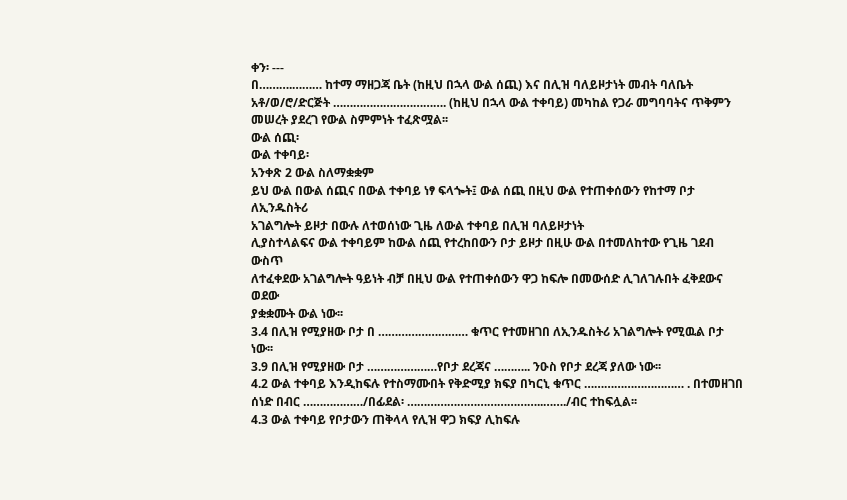ቀን፡ ---
በ……….……… ከተማ ማዘጋጃ ቤት (ከዚህ በኋላ ውል ሰጪ) እና በሊዝ ባለይዞታነት መብት ባለቤት
አቶ/ወ/ሮ/ድርጅት ……………………………. (ከዚህ በኋላ ውል ተቀባይ) መካከል የጋራ መግባባትና ጥቅምን
መሠረት ያደረገ የውል ስምምነት ተፈጽሟል፡፡
ውል ሰጪ፡
ውል ተቀባይ፡
አንቀጽ 2 ውል ስለማቋቋም
ይህ ውል በውል ሰጪና በውል ተቀባይ ነፃ ፍላጐት፤ ውል ሰጪ በዚህ ውል የተጠቀሰውን የከተማ ቦታ ለኢንዱስትሪ
አገልግሎት ይዞታ በውሉ ለተወሰነው ጊዜ ለውል ተቀባይ በሊዝ ባለይዞታነት
ሊያስተላልፍና ውል ተቀባይም ከውል ሰጪ የተረከበውን ቦታ ይዞታ በዚሁ ውል በተመለከተው የጊዜ ገደብ ውስጥ
ለተፈቀደው አገልግሎት ዓይነት ብቻ በዚህ ውል የተጠቀሰውን ዋጋ ከፍሎ በመውሰድ ሊገለገሉበት ፈቅደውና ወደው
ያቋቋሙት ውል ነው፡፡
3.4 በሊዝ የሚያዘው ቦታ በ ……………………… ቁጥር የተመዘገበ ለኢንዱስትሪ አገልግሎት የሚዉል ቦታ ነው፡፡
3.9 በሊዝ የሚያዘው ቦታ …………………የቦታ ደረጃና ……….. ንዑስ የቦታ ደረጃ ያለው ነው፡፡
4.2 ውል ተቀባይ እንዲከፍሉ የተስማሙበት የቅድሚያ ክፍያ በካርኒ ቁጥር ………………………… . በተመዘገበ
ሰነድ በብር ………………/በፊደል፡ …………………………………..……./ብር ተከፍሏል፡፡
4.3 ውል ተቀባይ የቦታውን ጠቅላላ የሊዝ ዋጋ ክፍያ ሊከፍሉ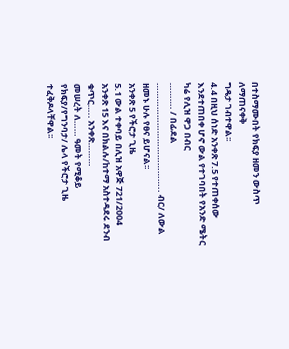በተስማሙበት የክፍያ ዘመን ውስጥ ለማጠናቀቅ
ግዴታ ገብተዋል፡፡
4.4 በዚህ ሰነድ አንቀጽ 7.5 የተጠቀሰው እንደተጠበቀ ሆኖ ውል የተገባበት የአንድ ሜትር ካሬ የሊዝ ዋጋ በብር
………. / በፊደል ………………………………….. ብር/ ለውል ዘመኑ ሁሉ የፀና ይሆናል፡፡
አንቀጽ 5 የችሮታ ጊዜ
5.1 ውል ተቀባይ በሊዝ አዋጅ 721/2004 አንቀጽ 15 እና በክልሉ/ከተማ አስተዳደሩ ደንብ ቁጥር….. አንቀጽ………
መሠረት ለ…… ዓመት የሚቆይ የክፍያ/የግንባታ/ ሌላ የችሮታ ጊዜ ተፈቅዶላቸዋል፡፡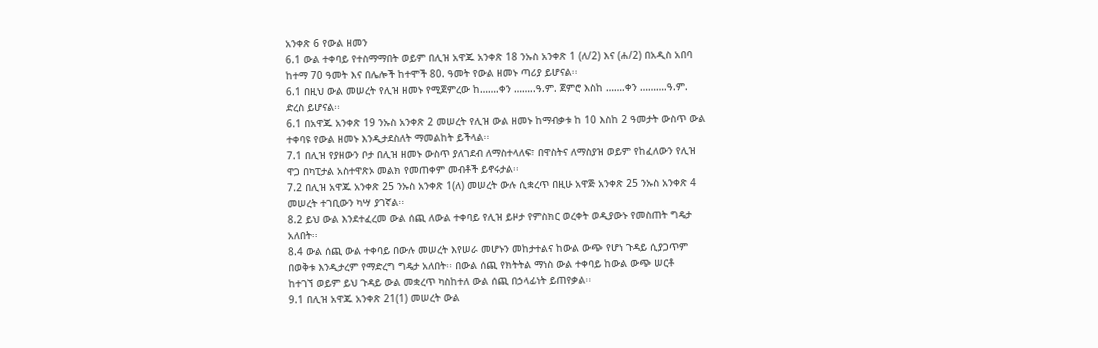አንቀጽ 6 የውል ዘመን
6.1 ውል ተቀባይ የተስማማበት ወይም በሊዝ አዋጁ አንቀጽ 18 ንኡስ አንቀጽ 1 (ለ/2) እና (ሐ/2) በአዲስ አበባ
ከተማ 70 ዓመት እና በሌሎች ከተሞች 80. ዓመት የውል ዘመኑ ጣሪያ ይሆናል፡፡
6.1 በዚህ ውል መሠረት የሊዝ ዘመኑ የሚጀምረው ከ…….ቀን ……..ዓ.ም. ጀምሮ እስከ …….ቀን ……….ዓ.ም.
ድረስ ይሆናል፡፡
6.1 በአዋጁ አንቀጽ 19 ንኡስ አንቀጽ 2 መሠረት የሊዝ ውል ዘመኑ ከማብቃቱ ከ 10 እስከ 2 ዓመታት ውስጥ ውል
ተቀባዩ የውል ዘመኑ እንዲታደስለት ማመልከት ይችላል፡፡
7.1 በሊዝ የያዘውን ቦታ በሊዝ ዘመኑ ውስጥ ያለገደብ ለማስተላለፍ፣ በዋስትና ለማስያዝ ወይም የከፈለውን የሊዝ
ዋጋ በካፒታል አስተዋጽኦ መልክ የመጠቀም መብቶች ይኖሩታል፡፡
7.2 በሊዝ አዋጁ አንቀጽ 25 ንኡስ አንቀጽ 1(ለ) መሠረት ውሉ ሲቋረጥ በዚሁ አዋጅ አንቀጽ 25 ንኡስ አንቀጽ 4
መሠረት ተገቢውን ካሣ ያገኛል፡፡
8.2 ይህ ውል እንደተፈረመ ውል ሰጪ ለውል ተቀባይ የሊዝ ይዞታ የምስክር ወረቀት ወዲያውኑ የመስጠት ግዴታ
አለበት፡፡
8.4 ውል ሰጪ ውል ተቀባይ በውሉ መሠረት እየሠራ መሆኑን መከታተልና ከውል ውጭ የሆነ ጉዳይ ሲያጋጥም
በወቅቱ እንዲታረም የማድረግ ግዴታ አለበት፡፡ በውል ሰጪ የክትትል ማነስ ውል ተቀባይ ከውል ውጭ ሠርቶ
ከተገኘ ወይም ይህ ጉዳይ ውል መቋረጥ ካስከተለ ውል ሰጪ በኃላፊነት ይጠየቃል፡፡
9.1 በሊዝ አዋጁ አንቀጽ 21(1) መሠረት ውል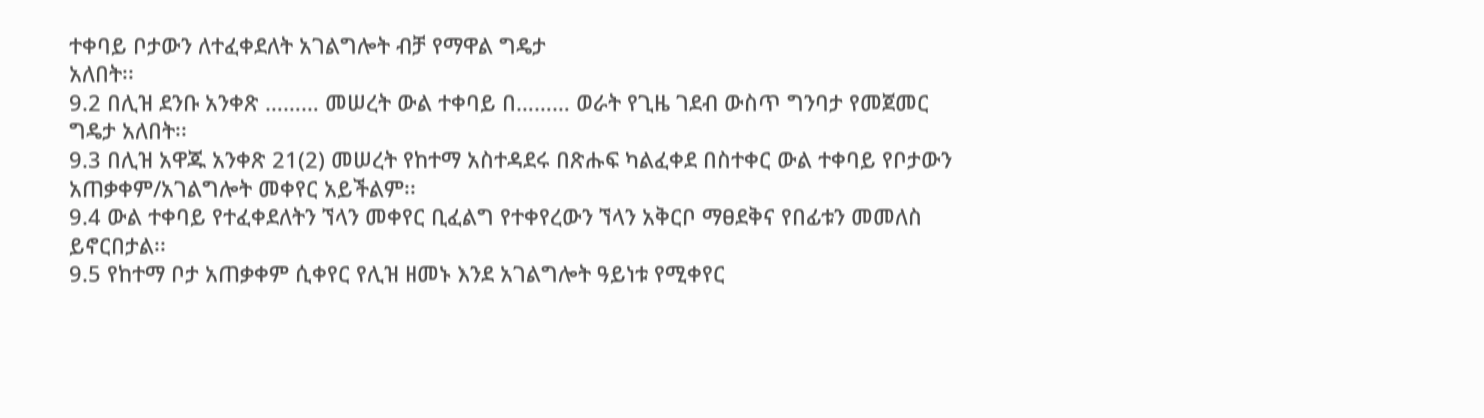ተቀባይ ቦታውን ለተፈቀደለት አገልግሎት ብቻ የማዋል ግዴታ
አለበት፡፡
9.2 በሊዝ ደንቡ አንቀጽ ……… መሠረት ውል ተቀባይ በ……… ወራት የጊዜ ገደብ ውስጥ ግንባታ የመጀመር
ግዴታ አለበት፡፡
9.3 በሊዝ አዋጁ አንቀጽ 21(2) መሠረት የከተማ አስተዳደሩ በጽሑፍ ካልፈቀደ በስተቀር ውል ተቀባይ የቦታውን
አጠቃቀም/አገልግሎት መቀየር አይችልም፡፡
9.4 ውል ተቀባይ የተፈቀደለትን ኘላን መቀየር ቢፈልግ የተቀየረውን ኘላን አቅርቦ ማፀደቅና የበፊቱን መመለስ
ይኖርበታል፡፡
9.5 የከተማ ቦታ አጠቃቀም ሲቀየር የሊዝ ዘመኑ እንደ አገልግሎት ዓይነቱ የሚቀየር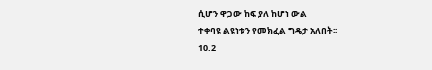ሲሆን ዋጋው ከፍ ያለ ከሆነ ውል
ተቀባዩ ልዩነቱን የመክፈል ግዴታ አለበት፡፡
10.2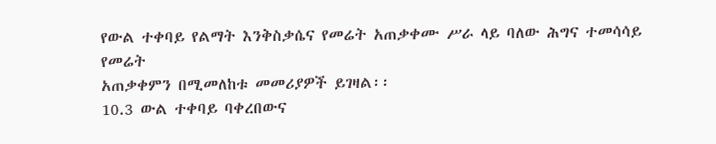የውል ተቀባይ የልማት እንቅስቃሴና የመሬት አጠቃቀሙ ሥራ ላይ ባለው ሕግና ተመሳሳይ የመሬት
አጠቃቀምን በሚመለከቱ መመሪያዎች ይገዛል፡፡
10.3 ውል ተቀባይ ባቀረበውና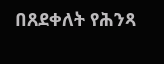በጸደቀለት የሕንጻ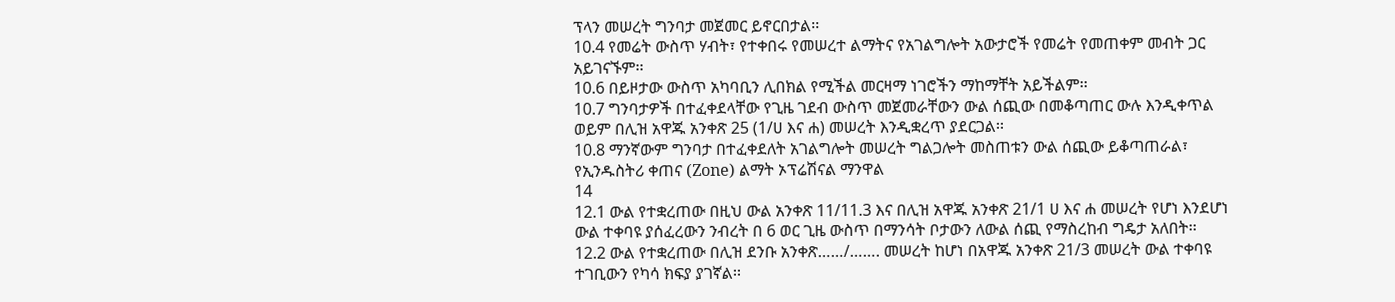ፕላን መሠረት ግንባታ መጀመር ይኖርበታል፡፡
10.4 የመሬት ውስጥ ሃብት፣ የተቀበሩ የመሠረተ ልማትና የአገልግሎት አውታሮች የመሬት የመጠቀም መብት ጋር
አይገናኙም፡፡
10.6 በይዞታው ውስጥ አካባቢን ሊበክል የሚችል መርዛማ ነገሮችን ማከማቸት አይችልም፡፡
10.7 ግንባታዎች በተፈቀደላቸው የጊዜ ገደብ ውስጥ መጀመራቸውን ውል ሰጪው በመቆጣጠር ውሉ እንዲቀጥል
ወይም በሊዝ አዋጁ አንቀጽ 25 (1/ሀ እና ሐ) መሠረት እንዲቋረጥ ያደርጋል፡፡
10.8 ማንኛውም ግንባታ በተፈቀደለት አገልግሎት መሠረት ግልጋሎት መስጠቱን ውል ሰጪው ይቆጣጠራል፣
የኢንዱስትሪ ቀጠና (Zone) ልማት ኦፕሬሽናል ማንዋል
14
12.1 ውል የተቋረጠው በዚህ ውል አንቀጽ 11/11.3 እና በሊዝ አዋጁ አንቀጽ 21/1 ሀ እና ሐ መሠረት የሆነ እንደሆነ
ውል ተቀባዩ ያሰፈረውን ንብረት በ 6 ወር ጊዜ ውስጥ በማንሳት ቦታውን ለውል ሰጪ የማስረከብ ግዴታ አለበት፡፡
12.2 ውል የተቋረጠው በሊዝ ደንቡ አንቀጽ……/……. መሠረት ከሆነ በአዋጁ አንቀጽ 21/3 መሠረት ውል ተቀባዩ
ተገቢውን የካሳ ክፍያ ያገኛል፡፡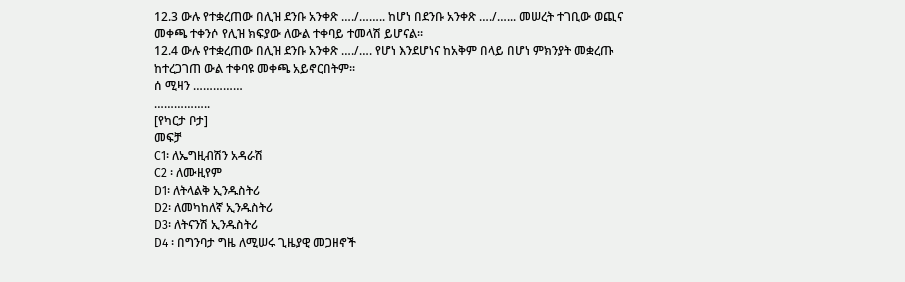12.3 ውሉ የተቋረጠው በሊዝ ደንቡ አንቀጽ …./…….. ከሆነ በደንቡ አንቀጽ …./…... መሠረት ተገቢው ወጪና
መቀጫ ተቀንሶ የሊዝ ክፍያው ለውል ተቀባይ ተመላሽ ይሆናል፡፡
12.4 ውሉ የተቋረጠው በሊዝ ደንቡ አንቀጽ …./…. የሆነ እንደሆነና ከአቅም በላይ በሆነ ምክንያት መቋረጡ
ከተረጋገጠ ውል ተቀባዩ መቀጫ አይኖርበትም፡፡
ሰ ሚዛን ……………
……………..
[የካርታ ቦታ]
መፍቻ
C1፡ ለኤግዚብሽን አዳራሽ
C2 ፡ ለሙዚየም
D1፡ ለትላልቅ ኢንዱስትሪ
D2፡ ለመካከለኛ ኢንዱስትሪ
D3፡ ለትናንሽ ኢንዱስትሪ
D4 ፡ በግንባታ ግዜ ለሚሠሩ ጊዜያዊ መጋዘኖች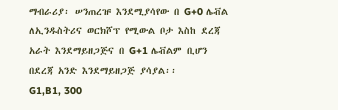ማብራሪያ፡ ሠንጠረዡ እንደሚያሳየው በ G+0 ሌቭል ለኢንዱስትሪና ወርክሾፕ የሚውል ቦታ እስከ ደረጃ
አራት እንደማይዘጋጅና በ G+1 ሌቭልም ቢሆን በደረጃ አንድ እንደማይዘጋጅ ያሳያል፡፡
G1,B1, 300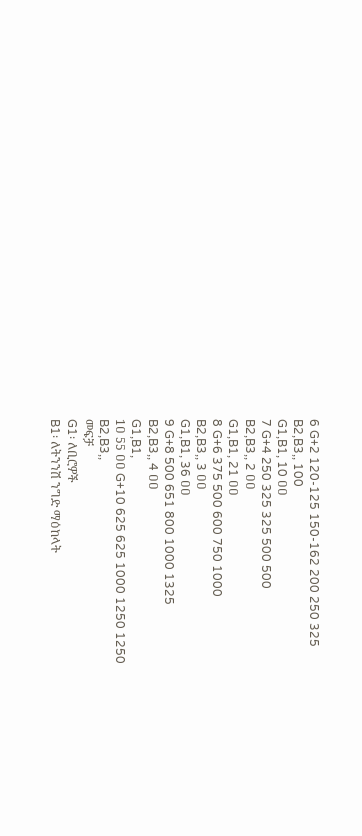6 G+2 120-125 150-162 200 250 325
B2,B3,, 100
G1,B1, 10 ዐዐ
7 G+4 250 325 325 500 500
B2,B3,, 2 ዐዐ
G1,B1, 21 ዐዐ
8 G+6 375 500 600 750 1000
B2,B3,, 3 ዐዐ
G1,B1, 36 ዐዐ
9 G+8 500 651 800 1000 1325
B2,B3,, 4 ዐዐ
G1,B1,
1ዐ 55 ዐዐ G+10 625 625 1000 1250 1250
B2,B3,,
መፍቻ
G1፡ ለቢሮዎች
B1፡ ለትንንሽ ንግድ ማዕከላት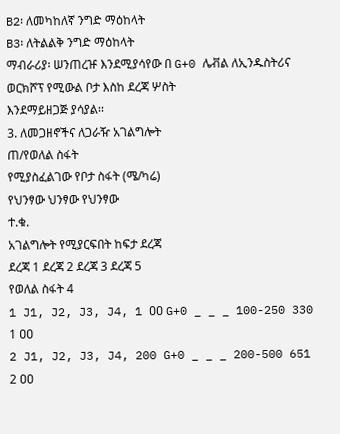B2፡ ለመካከለኛ ንግድ ማዕከላት
B3፡ ለትልልቅ ንግድ ማዕከላት
ማብራሪያ፡ ሠንጠረዡ እንደሚያሳየው በ G+0 ሌቭል ለኢንዱስትሪና ወርክሾፕ የሚውል ቦታ እስከ ደረጃ ሦስት
እንደማይዘጋጅ ያሳያል፡፡
3. ለመጋዘኖችና ለጋራዥ አገልግሎት
ጠ/የወለል ስፋት
የሚያስፈልገው የቦታ ስፋት (ሜ/ካሬ)
የህንፃው ህንፃው የህንፃው
ተ.ቁ.
አገልግሎት የሚያርፍበት ከፍታ ደረጃ
ደረጃ 1 ደረጃ 2 ደረጃ 3 ደረጃ 5
የወለል ስፋት 4
1 J1, J2, J3, J4, 1 ዐዐ G+0 _ _ _ 100-250 330
1 ዐዐ
2 J1, J2, J3, J4, 200 G+0 _ _ _ 200-500 651
2 ዐዐ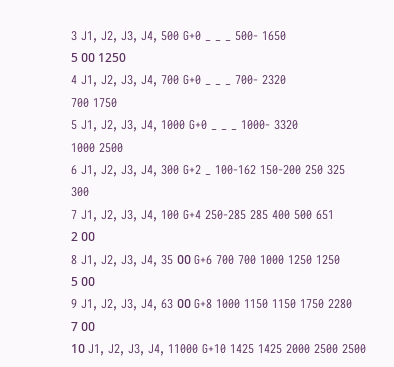3 J1, J2, J3, J4, 500 G+0 _ _ _ 500- 1650
5 ዐዐ 1250
4 J1, J2, J3, J4, 700 G+0 _ _ _ 700- 2320
700 1750
5 J1, J2, J3, J4, 1000 G+0 _ _ _ 1000- 3320
1000 2500
6 J1, J2, J3, J4, 300 G+2 _ 100-162 150-200 250 325
300
7 J1, J2, J3, J4, 100 G+4 250-285 285 400 500 651
2 ዐዐ
8 J1, J2, J3, J4, 35 ዐዐ G+6 700 700 1000 1250 1250
5 ዐዐ
9 J1, J2, J3, J4, 63 ዐዐ G+8 1000 1150 1150 1750 2280
7 ዐዐ
1ዐ J1, J2, J3, J4, 11000 G+10 1425 1425 2000 2500 2500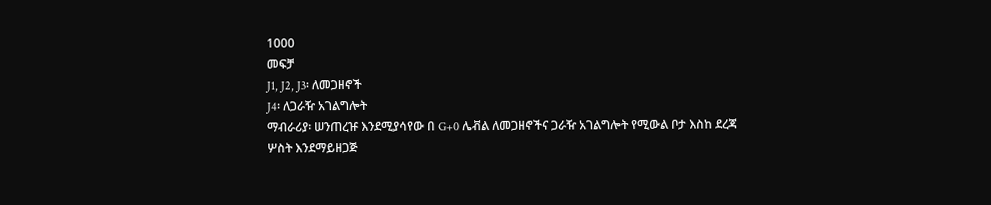1000
መፍቻ
J1, J2, J3፡ ለመጋዘኖች
J4፡ ለጋራዥ አገልግሎት
ማብራሪያ፡ ሠንጠረዡ እንደሚያሳየው በ G+0 ሌቭል ለመጋዘኖችና ጋራዥ አገልግሎት የሚውል ቦታ እስከ ደረጃ
ሦስት እንደማይዘጋጅ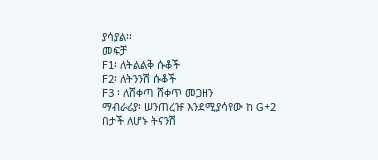ያሳያል፡፡
መፍቻ
F1፡ ለትልልቅ ሱቆች
F2፡ ለትንንሽ ሱቆች
F3 ፡ ለሸቀጣ ሸቀጥ መጋዘን
ማብራሪያ፡ ሠንጠረዡ እንደሚያሳየው ከ G+2 በታች ለሆኑ ትናንሽ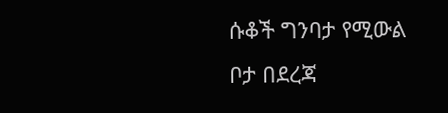ሱቆች ግንባታ የሚውል ቦታ በደረጃ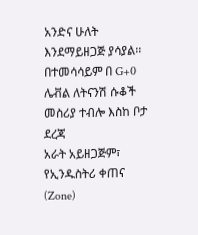አንድና ሁለት
እንደማይዘጋጅ ያሳያል፡፡ በተመሳሳይም በ G+0 ሌቭል ለትናንሽ ሱቆች መስሪያ ተብሎ እስከ ቦታ ደረጃ
አራት አይዘጋጅም፣
የኢንዱስትሪ ቀጠና (Zone)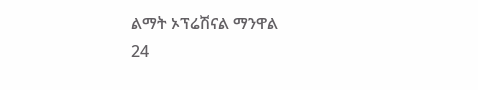ልማት ኦፕሬሽናል ማንዋል
24